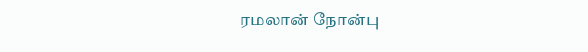ரமலான் நோன்பு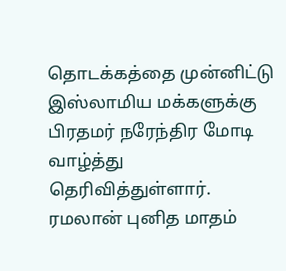தொடக்கத்தை முன்னிட்டு இஸ்லாமிய மக்களுக்கு பிரதமர் நரேந்திர மோடி வாழ்த்து தெரிவித்துள்ளார். ரமலான் புனித மாதம்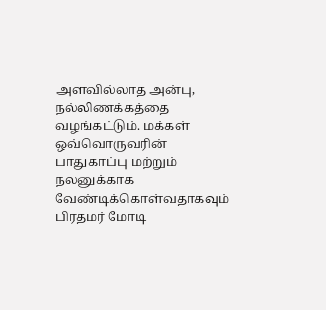அளவில்லாத அன்பு, நல்லிணக்கத்தை வழங்கட்டும். மக்கள் ஒவ்வொருவரின் பாதுகாப்பு மற்றும் நலனுக்காக வேண்டிக்கொள்வதாகவும் பிரதமர் மோடி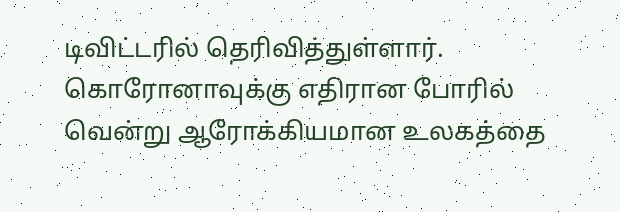டிவிட்டரில் தெரிவித்துள்ளார். கொரோனாவுக்கு எதிரான போரில் வென்று ஆரோக்கியமான உலகத்தை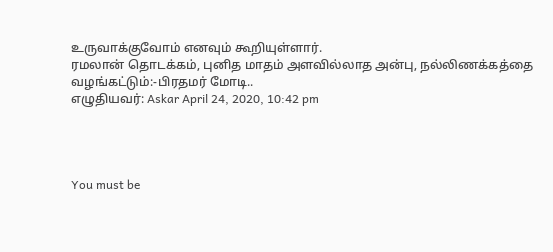உருவாக்குவோம் எனவும் கூறியுள்ளார்.
ரமலான் தொடக்கம், புனித மாதம் அளவில்லாத அன்பு, நல்லிணக்கத்தை வழங்கட்டும்:-பிரதமர் மோடி..
எழுதியவர்: Askar April 24, 2020, 10:42 pm




You must be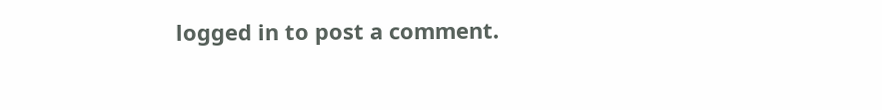logged in to post a comment.